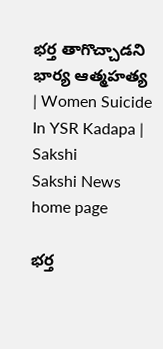భర్త తాగొచ్చాడని భార్య ఆత్మహత్య | Women Suicide In YSR Kadapa | Sakshi
Sakshi News home page

భర్త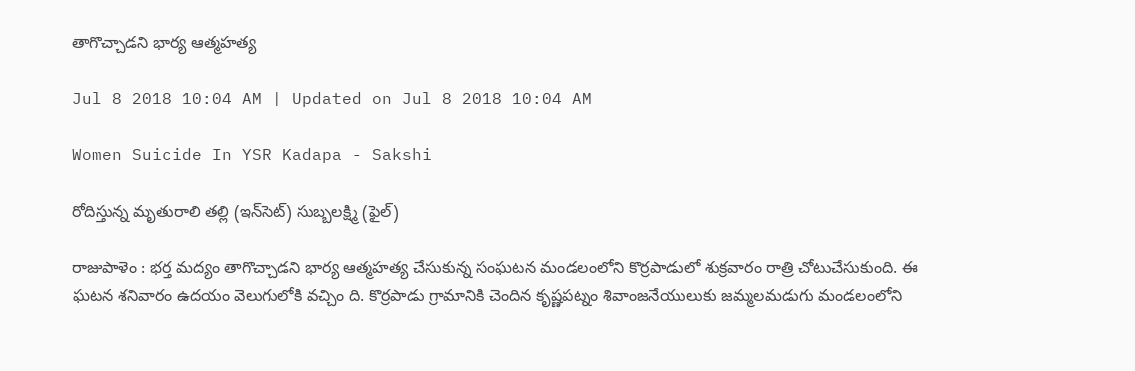తాగొచ్చాడని భార్య ఆత్మహత్య

Jul 8 2018 10:04 AM | Updated on Jul 8 2018 10:04 AM

Women Suicide In YSR Kadapa - Sakshi

రోదిస్తున్న మృతురాలి తల్లి (ఇన్‌సెట్‌) సుబ్బలక్ష్మి (ఫైల్‌)

రాజుపాళెం : భర్త మద్యం తాగొచ్చాడని భార్య ఆత్మహత్య చేసుకున్న సంఘటన మండలంలోని కొర్రపాడులో శుక్రవారం రాత్రి చోటుచేసుకుంది. ఈ ఘటన శనివారం ఉదయం వెలుగులోకి వచ్చిం ది. కొర్రపాడు గ్రామానికి చెందిన కృష్ణపట్నం శివాంజనేయులుకు జమ్మలమడుగు మండలంలోని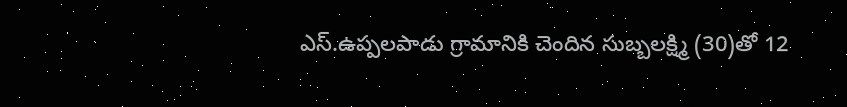ఎస్‌.ఉప్పలపాడు గ్రామానికి చెందిన సుబ్బలక్ష్మి (30)తో 12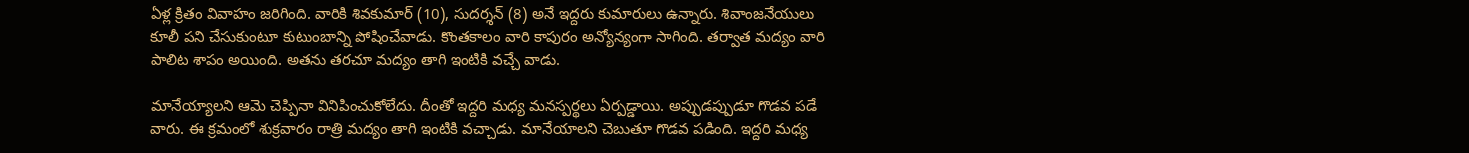ఏళ్ల క్రితం వివాహం జరిగింది. వారికి శివకుమార్‌ (10), సుదర్శన్‌ (8) అనే ఇద్దరు కుమారులు ఉన్నారు. శివాంజనేయులు కూలీ పని చేసుకుంటూ కుటుంబాన్ని పోషించేవాడు. కొంతకాలం వారి కాపురం అన్యోన్యంగా సాగింది. తర్వాత మద్యం వారి పాలిట శాపం అయింది. అతను తరచూ మద్యం తాగి ఇంటికి వచ్చే వాడు.

మానేయ్యాలని ఆమె చెప్పినా వినిపించుకోలేదు. దీంతో ఇద్దరి మధ్య మనస్పర్థలు ఏర్పడ్డాయి. అప్పుడప్పుడూ గొడవ పడే వారు. ఈ క్రమంలో శుక్రవారం రాత్రి మద్యం తాగి ఇంటికి వచ్చాడు. మానేయాలని చెబుతూ గొడవ పడింది. ఇద్దరి మధ్య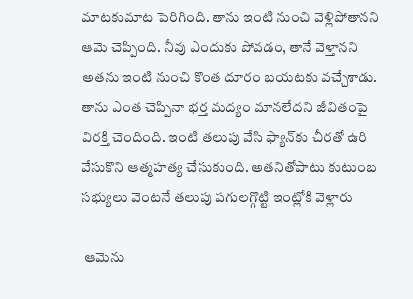మాటకుమాట పెరిగింది. తాను ఇంటి నుంచి వెళ్లిపోతానని ఆమె చెప్పింది. నీవు ఎందుకు పోవడం, తానే వెళ్తానని అతను ఇంటి నుంచి కొంత దూరం బయటకు వచ్చేశాడు. తాను ఎంత చెప్పినా భర్త మద్యం మానలేదని జీవితంపై విరక్తి చెందింది. ఇంటి తలుపు వేసి ఫ్యాన్‌కు చీరతో ఉరి వేసుకొని ఆత్మహత్య చేసుకుంది. అతనితోపాటు కుటుంబ సభ్యులు వెంటనే తలుపు పగులగ్గొట్టి ఇంట్లోకి వెళ్లారు

 ఆమెను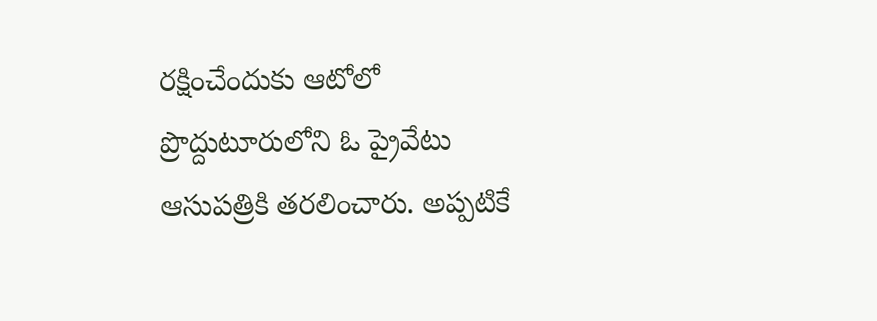రక్షించేందుకు ఆటోలో ప్రొద్దుటూరులోని ఓ ప్రైవేటు ఆసుపత్రికి తరలించారు. అప్పటికే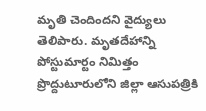మృతి చెందిందని వైద్యులు తెలిపారు. మృతదేహాన్ని పోస్టుమార్టం నిమిత్తం ప్రొద్దుటూరులోని జిల్లా ఆసుపత్రికి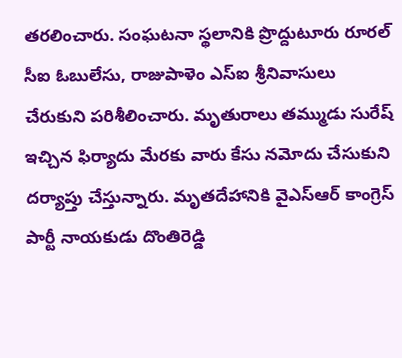తరలించారు. సంఘటనా స్థలానికి ప్రొద్దుటూరు రూరల్‌ సీఐ ఓబులేసు, రాజుపాళెం ఎస్‌ఐ శ్రీనివాసులు చేరుకుని పరిశీలించారు. మృతురాలు తమ్ముడు సురేష్‌ ఇచ్చిన ఫిర్యాదు మేరకు వారు కేసు నమోదు చేసుకుని దర్యాప్తు చేస్తున్నారు. మృతదేహానికి వైఎస్‌ఆర్‌ కాంగ్రెస్‌ పార్టీ నాయకుడు దొంతిరెడ్డి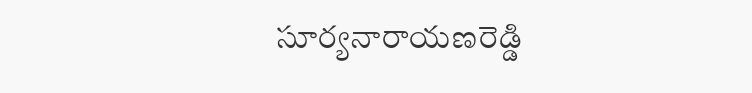సూర్యనారాయణరెడ్డి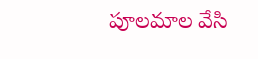పూలమాల వేసి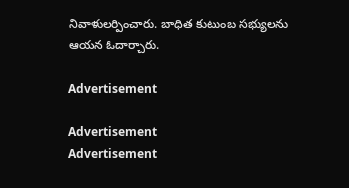నివాళులర్పించారు. బాధిత కుటుంబ సభ్యులను ఆయన ఓదార్చారు.

Advertisement

Advertisement
Advertisement